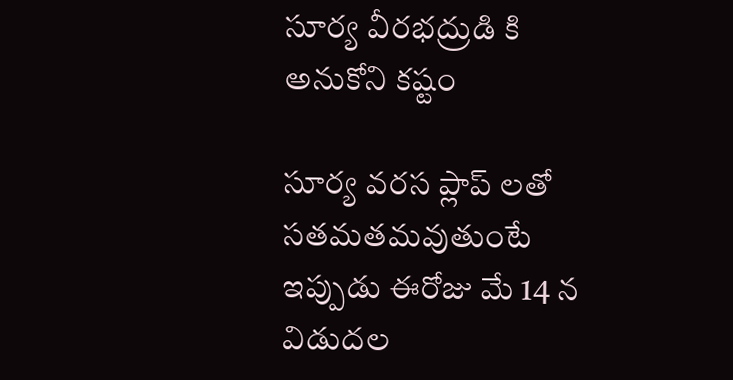సూర్య వీరభద్రుడి కి అనుకోని కష్టం

సూర్య వరస ప్లాప్ లతో సతమతమవుతుంటే ఇప్పుడు ఈరోజు మే 14 న విడుదల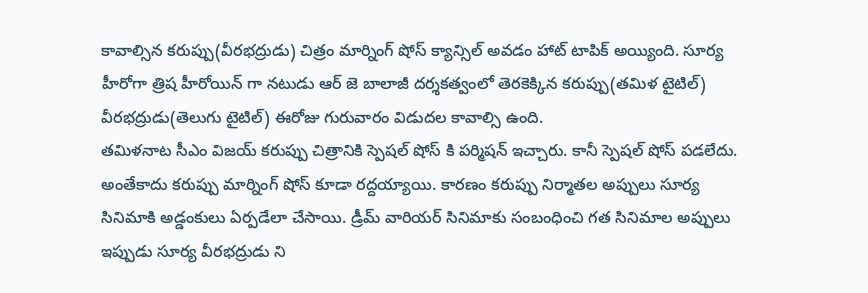కావాల్సిన కరుప్పు(వీరభద్రుడు) చిత్రం మార్నింగ్ షోస్ క్యాన్సిల్ అవడం హాట్ టాపిక్ అయ్యింది. సూర్య హీరోగా త్రిష హీరోయిన్ గా నటుడు ఆర్ జె బాలాజీ దర్శకత్వంలో తెరకెక్కిన కరుప్పు(తమిళ టైటిల్) వీరభద్రుడు(తెలుగు టైటిల్) ఈరోజు గురువారం విడుదల కావాల్సి ఉంది.
తమిళనాట సీఎం విజయ్ కరుప్పు చిత్రానికి స్పెషల్ షోస్ కి పర్మిషన్ ఇచ్చారు. కానీ స్పెషల్ షోస్ పడలేదు. అంతేకాదు కరుప్పు మార్నింగ్ షోస్ కూడా రద్దయ్యాయి. కారణం కరుప్పు నిర్మాతల అప్పులు సూర్య సినిమాకి అడ్డంకులు ఏర్పడేలా చేసాయి. డ్రీమ్ వారియర్ సినిమాకు సంబంధించి గత సినిమాల అప్పులు ఇప్పుడు సూర్య వీరభద్రుడు ని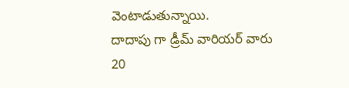వెంటాడుతున్నాయి.
దాదాపు గా డ్రీమ్ వారియర్ వారు 20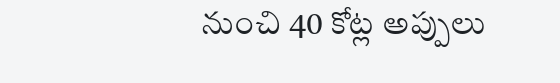నుంచి 40 కోట్ల అప్పులు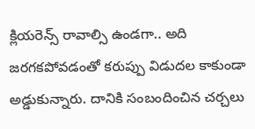క్లియరెన్స్ రావాల్సి ఉండగా.. అది జరగకపోవడంతో కరుప్పు విడుదల కాకుండా అడ్డుకున్నారు. దానికి సంబందించిన చర్చలు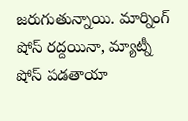జరుగుతున్నాయి. మార్నింగ్ షోస్ రద్దయినా, మ్యాట్నీ షోస్ పడతాయా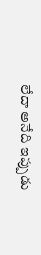లేదా అనేది ఇప్పుడు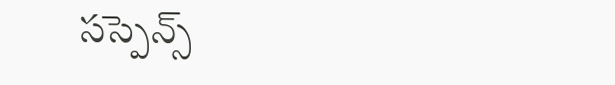సస్పెన్స్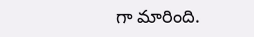గా మారింది.